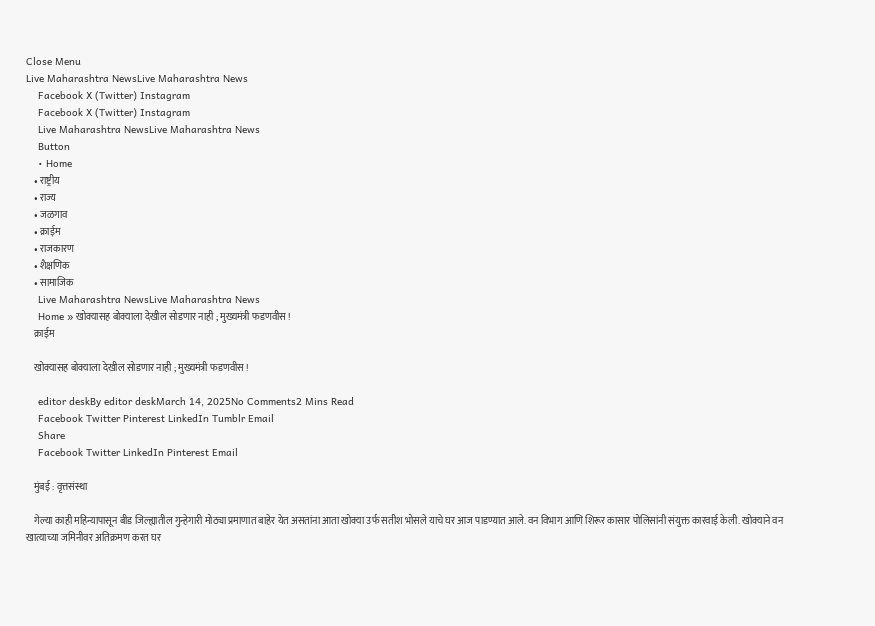Close Menu
Live Maharashtra NewsLive Maharashtra News
    Facebook X (Twitter) Instagram
    Facebook X (Twitter) Instagram
    Live Maharashtra NewsLive Maharashtra News
    Button
    • Home
    • राष्ट्रीय
    • राज्य
    • जळगाव
    • क्राईम
    • राजकारण
    • शैक्षणिक
    • सामाजिक
    Live Maharashtra NewsLive Maharashtra News
    Home » खोक्यासह बोक्याला देखील सोडणार नाही ; मुख्यमंत्री फडणवीस !
    क्राईम

    खोक्यासह बोक्याला देखील सोडणार नाही ; मुख्यमंत्री फडणवीस !

    editor deskBy editor deskMarch 14, 2025No Comments2 Mins Read
    Facebook Twitter Pinterest LinkedIn Tumblr Email
    Share
    Facebook Twitter LinkedIn Pinterest Email

    मुंबई : वृत्तसंस्था

    गेल्या काही महिन्यापासून बीड जिल्ह्यातील गुन्हेगारी मोठ्या प्रमाणात बाहेर येत असतांना आता खोक्या उर्फ सतीश भोसले याचे घर आज पाडण्यात आले. वन विभाग आणि शिरूर कासार पोलिसांनी संयुक्त कारवाई केली. खोक्याने वन खात्याच्या जमिनीवर अतिक्रमण करत घर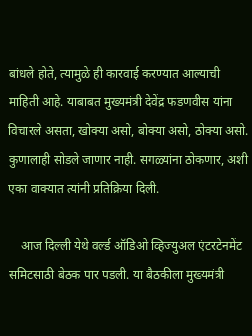बांधले होते, त्यामुळे ही कारवाई करण्यात आल्याची माहिती आहे. याबाबत मुख्यमंत्री देवेंद्र फडणवीस यांना विचारले असता, खोक्या असो, बोक्या असो, ठोक्या असो. कुणालाही सोडले जाणार नाही. सगळ्यांना ठोकणार, अशी एका वाक्यात त्यांनी प्रतिक्रिया दिली.

    आज दिल्ली येथे वर्ल्ड ऑडिओ व्हिज्युअल एंटरटेनमेंट समिटसाठी बेठक पार पडली. या बैठकीला मुख्यमंत्री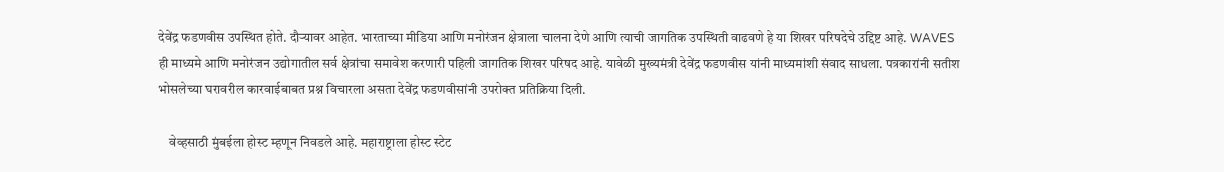देवेंद्र फडणवीस उपस्थित होते. दौऱ्यावर आहेत. भारताच्या मीडिया आणि मनोरंजन क्षेत्राला चालना देणे आणि त्याची जागतिक उपस्थिती वाढवणे हे या शिखर परिषदेचे उद्दिष्ट आहे. WAVES ही माध्यमे आणि मनोरंजन उद्योगातील सर्व क्षेत्रांचा समावेश करणारी पहिली जागतिक शिखर परिषद आहे. यावेळी मुख्यमंत्री देवेंद्र फडणवीस यांनी माध्यमांशी संवाद साधला. पत्रकारांनी सतीश भोसलेच्या घरावरील कारवाईबाबत प्रश्न विचारला असता देवेंद्र फडणवीसांनी उपरोक्त प्रतिक्रिया दिली.

    वेव्हसाठी मुंबईला होस्ट म्हणून निवडले आहे. महाराष्ट्राला होस्ट स्टेट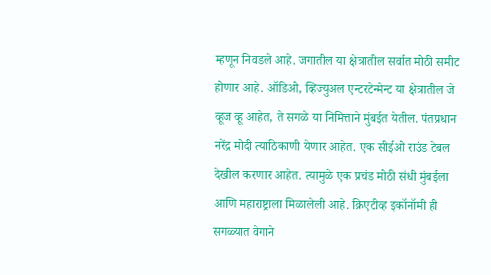म्हणून निवडले आहे. जगातील या क्षेत्रातील सर्वात मोठी समीट होणार आहे. ऑडिओ, व्हिज्युअल एन्टरटेन्मेन्ट या क्षेत्रातील जे व्हूज व्हू आहेत, ते सगळे या निमित्ताने मुंबईत येतील. पंतप्रधान नरेंद्र मोदी त्याठिकाणी येणार आहेत. एक सीईओ राउंड टेबल देखील करणार आहेत. त्यामुळे एक प्रचंड मोठी संधी मुंबईला आणि महाराष्ट्राला मिळालेली आहे. क्रिएटीव्ह इकॉनॉमी ही सगळ्यात वेगाने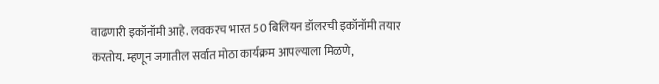वाढणारी इकॉनॉमी आहे. लवकरच भारत 50 बिलियन डॉलरची इकॉनॉमी तयार करतोय. म्हणून जगातील सर्वात मोठा कार्यक्रम आपल्याला मिळणे,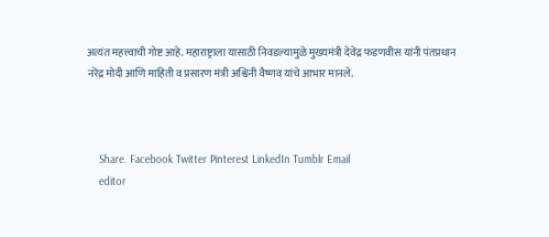अत्यंत महत्त्वाची गोष्ट आहे. महाराष्ट्राला यासाठी निवडल्यामुळे मुख्यमंत्री देवेंद्र फडणवीस यांनी पंतप्रधान नरेंद्र मोदी आणि माहिती व प्रसारण मंत्री अश्विनी वैष्णव यांचे आभार मानले.



    Share. Facebook Twitter Pinterest LinkedIn Tumblr Email
    editor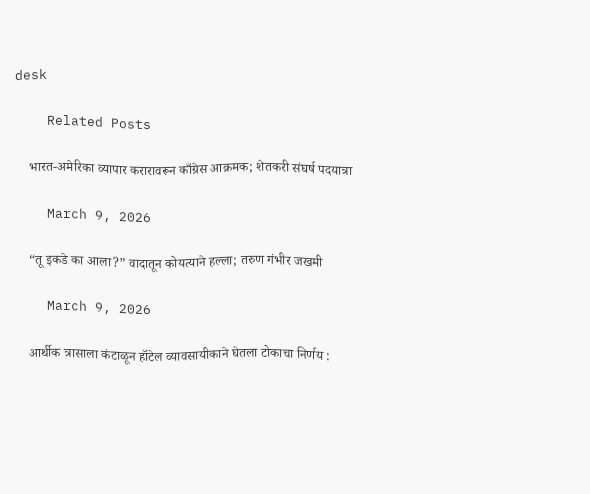desk

    Related Posts

    भारत-अमेरिका व्यापार करारावरून काँग्रेस आक्रमक; शेतकरी संघर्ष पदयात्रा

    March 9, 2026

    “तू इकडे का आला?” वादातून कोयत्याने हल्ला; तरुण गंभीर जखमी

    March 9, 2026

    आर्थीक त्रासाला कंटाळून हॉटेल व्यावसायीकाने घेतला टोकाचा निर्णय :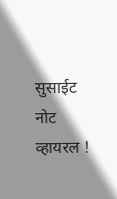सुसाईट नोट व्हायरल !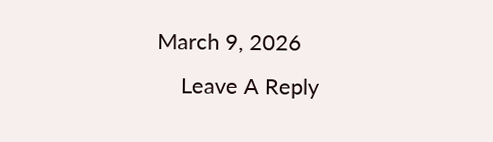March 9, 2026
    Leave A Reply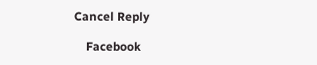Cancel Reply

    Facebook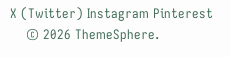X (Twitter) Instagram Pinterest
    © 2026 ThemeSphere.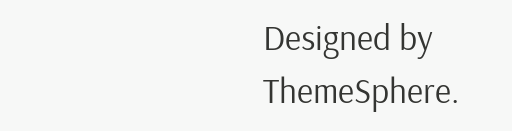Designed by ThemeSphere.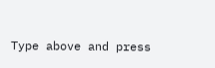Type above and press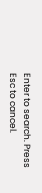Enter to search. Press Esc to cancel.